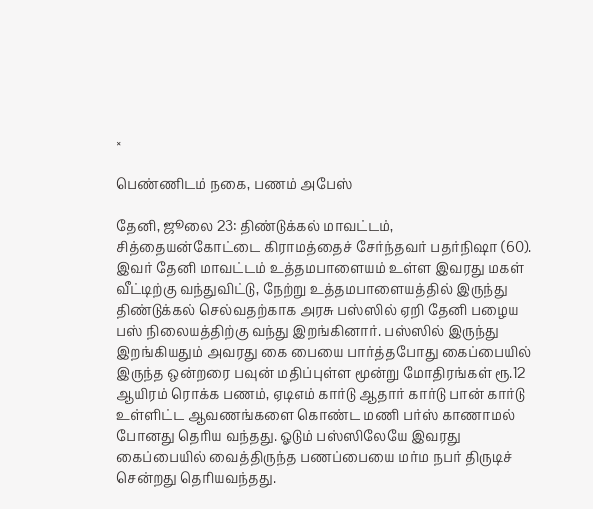×

பெண்ணிடம் நகை, பணம் அபேஸ்

தேனி, ஜூலை 23: திண்டுக்கல் மாவட்டம், சித்தையன்கோட்டை கிராமத்தைச் சேர்ந்தவர் பதர்நிஷா (60). இவர் தேனி மாவட்டம் உத்தமபாளையம் உள்ள இவரது மகள் வீட்டிற்கு வந்துவிட்டு, நேற்று உத்தமபாளையத்தில் இருந்து திண்டுக்கல் செல்வதற்காக அரசு பஸ்ஸில் ஏறி தேனி பழைய பஸ் நிலையத்திற்கு வந்து இறங்கினார். பஸ்ஸில் இருந்து இறங்கியதும் அவரது கை பையை பார்த்தபோது கைப்பையில் இருந்த ஒன்றரை பவுன் மதிப்புள்ள மூன்று மோதிரங்கள் ரூ.12 ஆயிரம் ரொக்க பணம், ஏடிஎம் கார்டு ஆதார் கார்டு பான் கார்டு உள்ளிட்ட ஆவணங்களை கொண்ட மணி பர்ஸ் காணாமல் போனது தெரிய வந்தது. ஓடும் பஸ்ஸிலேயே இவரது கைப்பையில் வைத்திருந்த பணப்பையை மர்ம நபர் திருடிச் சென்றது தெரியவந்தது.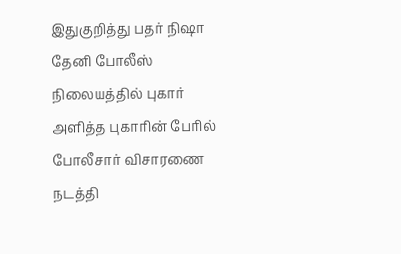இதுகுறித்து பதர் நிஷா தேனி போலீஸ் நிலையத்தில் புகார் அளித்த புகாரின் பேரில் போலீசார் விசாரணை நடத்தி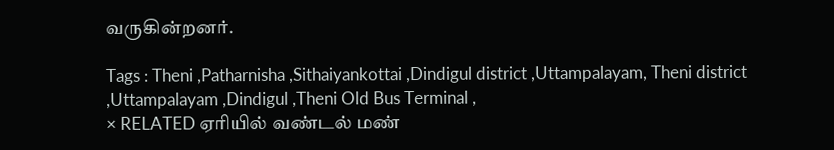வருகின்றனர்.

Tags : Theni ,Patharnisha ,Sithaiyankottai ,Dindigul district ,Uttampalayam, Theni district ,Uttampalayam ,Dindigul ,Theni Old Bus Terminal ,
× RELATED ஏரியில் வண்டல் மண்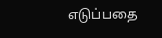எடுப்பதை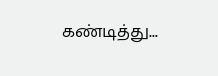கண்டித்து...